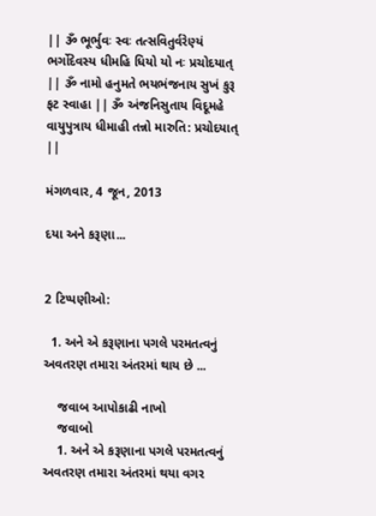|| ૐ ભૂર્ભુવઃ સ્વઃ તત્સવિતુર્વરેણ્યં ભર્ગોદેવસ્ય ધીમહિ ધિયો યો નઃ પ્રચોદયાત્ || ૐ નામો હનુમતે ભયભંજનાય સુખં કુરૂ ફટ સ્વાહા || ૐ અંજનિસુતાય વિદૂમહે વાયુપુત્રાય ધીમાહી તન્નો મારુતિ: પ્રચોદયાત્ ||

મંગળવાર, 4 જૂન, 2013

દયા અને કરૂણા...


2 ટિપ્પણીઓ:

  1. અને એ કરૂણાના પગલે પરમતત્વનું અવતરણ તમારા અંતરમાં થાય છે ...

    જવાબ આપોકાઢી નાખો
    જવાબો
    1. અને એ કરૂણાના પગલે પરમતત્વનું અવતરણ તમારા અંતરમાં થયા વગર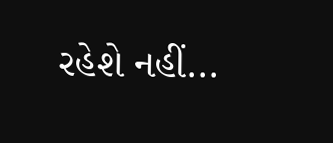રહેશે નહીં...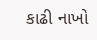કાઢી નાખો